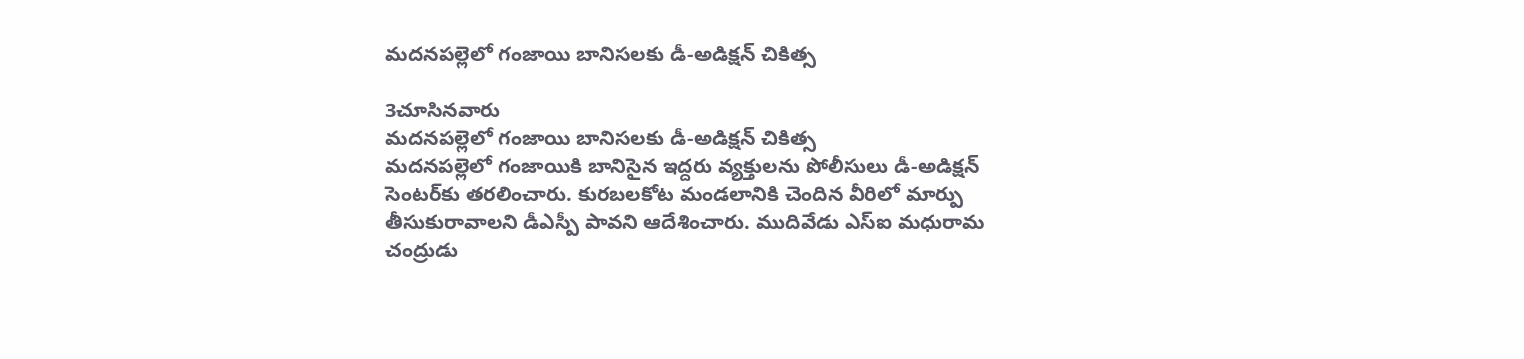మదనపల్లెలో గంజాయి బానిసలకు డీ-అడిక్షన్ చికిత్స

3చూసినవారు
మదనపల్లెలో గంజాయి బానిసలకు డీ-అడిక్షన్ చికిత్స
మదనపల్లెలో గంజాయికి బానిసైన ఇద్దరు వ్యక్తులను పోలీసులు డీ-అడిక్షన్ సెంటర్‌కు తరలించారు. కురబలకోట మండలానికి చెందిన వీరిలో మార్పు తీసుకురావాలని డీఎస్పీ పావని ఆదేశించారు. ముదివేడు ఎస్ఐ మధురామ చంద్రుడు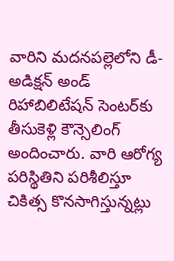వారిని మదనపల్లెలోని డీ-అడిక్షన్ అండ్ రిహాబిలిటేషన్ సెంటర్‌కు తీసుకెళ్లి కౌన్సెలింగ్ అందించారు. వారి ఆరోగ్య పరిస్థితిని పరిశీలిస్తూ చికిత్స కొనసాగిస్తున్నట్లు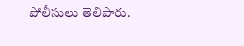పోలీసులు తెలిపారు.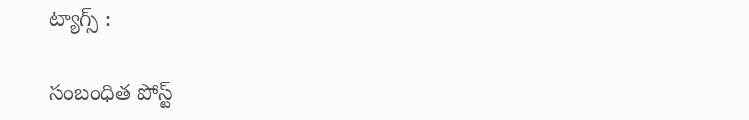ట్యాగ్స్ :

సంబంధిత పోస్ట్